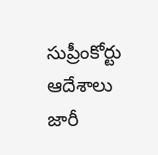సుప్రీంకోర్టు ఆదేశాలు జారీ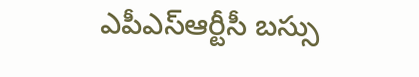ఎపీఎస్ఆర్టీసీ బస్సు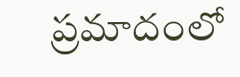ప్రమాదంలో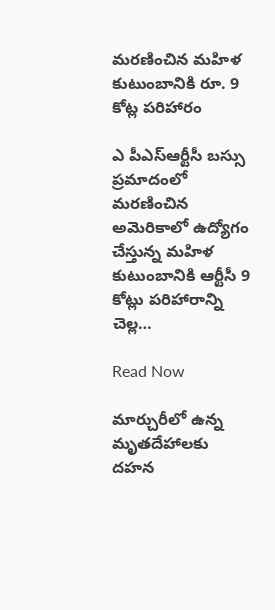మరణించిన మహిళ కుటుంబానికి రూ. 9 కోట్ల పరిహారం

ఎ పీఎస్ఆర్టీసీ బస్సు ప్రమాదంలో మరణించిన అమెరికాలో ఉద్యోగం చేస్తున్న మహిళ కుటుంబానికి ఆర్టీసీ 9 కోట్లు పరిహారాన్ని చెల్ల…

Read Now

మార్చురీలో ఉన్న మృతదేహాలకు దహన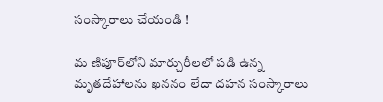సంస్కారాలు చేయండి !

మ ణిపూర్‌లోని మార్చురీలలో పడి ఉన్న మృతదేహాలను ఖననం లేదా దహన సంస్కారాలు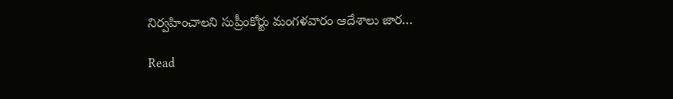నిర్వహించాలని సుప్రీంకోర్టు మంగళవారం ఆదేశాలు జార…

Read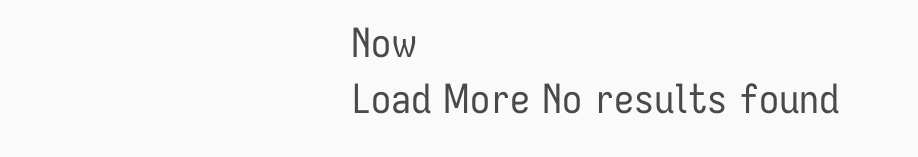Now
Load More No results found